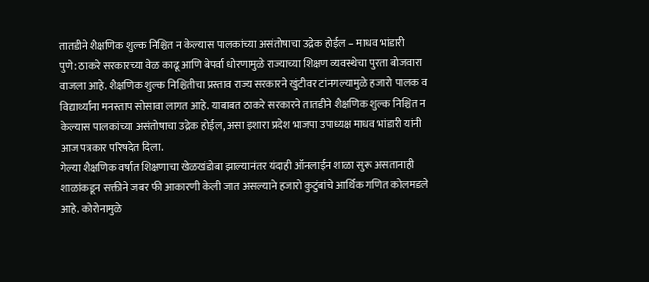तातडीने शैक्षणिक शुल्क निश्चित न केल्यास पालकांच्या असंतोषाचा उद्रेक होईल – माधव भांडारी
पुणे: ठाकरे सरकारच्या वेळ काढू आणि बेपर्वा धोरणामुळे राज्याच्या शिक्षण व्यवस्थेचा पुरता बोजवारा वाजला आहे. शैक्षणिक शुल्क निश्चितीचा प्रस्ताव राज्य सरकारने खुंटीवर टांनगल्यामुळे हजारो पालक व विद्यार्थ्यांना मनस्ताप सोसावा लागत आहे. याबाबत ठाकरे सरकारने तातडीने शैक्षणिक शुल्क निश्चित न केल्यास पालकांच्या असंतोषाचा उद्रेक होईल, असा इशारा प्रदेश भाजपा उपाध्यक्ष माधव भांडारी यांनी आज पत्रकार परिषदेत दिला.
गेल्या शैक्षणिक वर्षात शिक्षणाचा खेळखंडोबा झाल्यानंतर यंदाही ऑनलाईन शाळा सुरू असतानाही शाळांकडून सक्तीने जबर फी आकारणी केली जात असल्याने हजारो कुटुंबांचे आर्थिक गणित कोलमडले आहे. कोरोनामुळे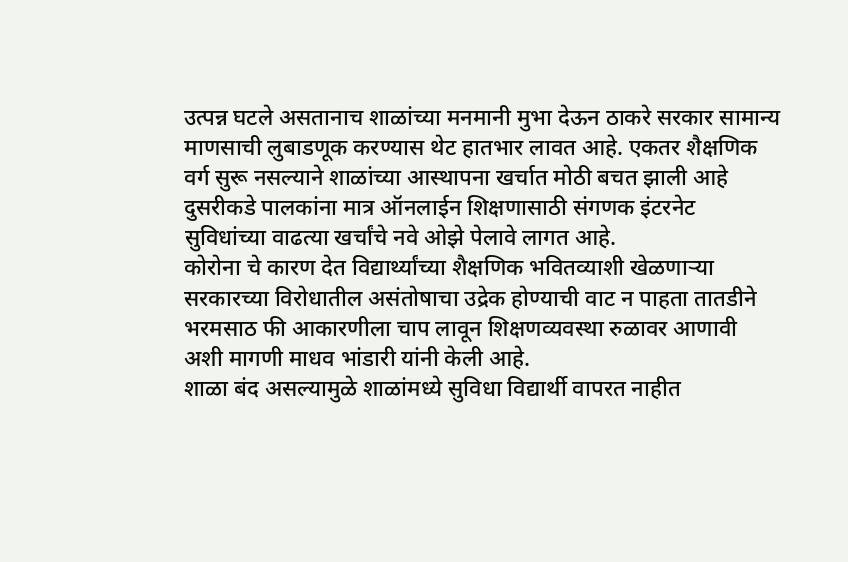उत्पन्न घटले असतानाच शाळांच्या मनमानी मुभा देऊन ठाकरे सरकार सामान्य माणसाची लुबाडणूक करण्यास थेट हातभार लावत आहे. एकतर शैक्षणिक वर्ग सुरू नसल्याने शाळांच्या आस्थापना खर्चात मोठी बचत झाली आहे दुसरीकडे पालकांना मात्र ऑनलाईन शिक्षणासाठी संगणक इंटरनेट सुविधांच्या वाढत्या खर्चांचे नवे ओझे पेलावे लागत आहे.
कोरोना चे कारण देत विद्यार्थ्यांच्या शैक्षणिक भवितव्याशी खेळणाऱ्या सरकारच्या विरोधातील असंतोषाचा उद्रेक होण्याची वाट न पाहता तातडीने भरमसाठ फी आकारणीला चाप लावून शिक्षणव्यवस्था रुळावर आणावी अशी मागणी माधव भांडारी यांनी केली आहे.
शाळा बंद असल्यामुळे शाळांमध्ये सुविधा विद्यार्थी वापरत नाहीत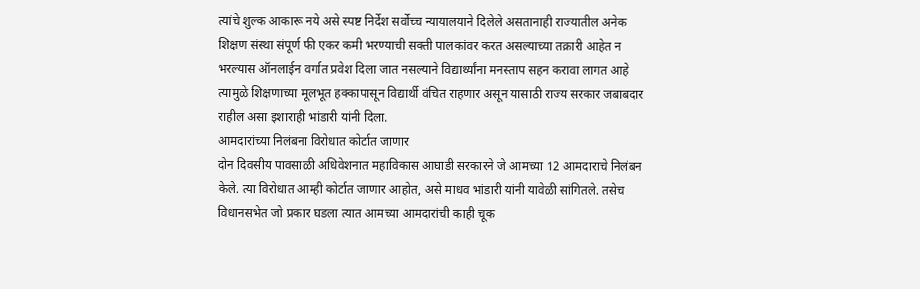त्यांचे शुल्क आकारू नये असे स्पष्ट निर्देश सर्वोच्च न्यायालयाने दिलेले असतानाही राज्यातील अनेक शिक्षण संस्था संपूर्ण फी एकर कमी भरण्याची सक्ती पालकांवर करत असल्याच्या तक्रारी आहेत न भरल्यास ऑनलाईन वर्गात प्रवेश दिला जात नसल्याने विद्यार्थ्यांना मनस्ताप सहन करावा लागत आहे त्यामुळे शिक्षणाच्या मूलभूत हक्कापासून विद्यार्थी वंचित राहणार असून यासाठी राज्य सरकार जबाबदार राहील असा इशाराही भांडारी यांनी दिला.
आमदारांच्या निलंबना विरोधात कोर्टात जाणार
दोन दिवसीय पावसाळी अधिवेशनात महाविकास आघाडी सरकारने जे आमच्या 12 आमदाराचे निलंबन केले. त्या विरोधात आम्ही कोर्टात जाणार आहोत, असे माधव भांडारी यांनी यावेळी सांगितले. तसेच विधानसभेत जो प्रकार घडला त्यात आमच्या आमदारांची काही चूक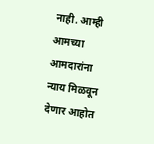नाही. आम्ही आमच्या आमदारांना न्याय मिळवून देणार आहोत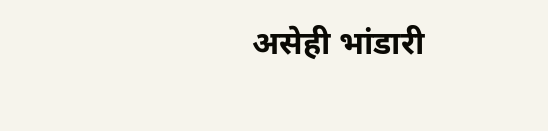असेही भांडारी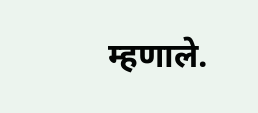म्हणाले.